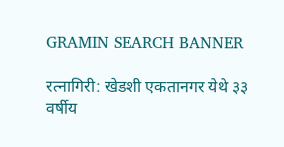GRAMIN SEARCH BANNER

रत्नागिरी: खेडशी एकतानगर येथे ३३ वर्षीय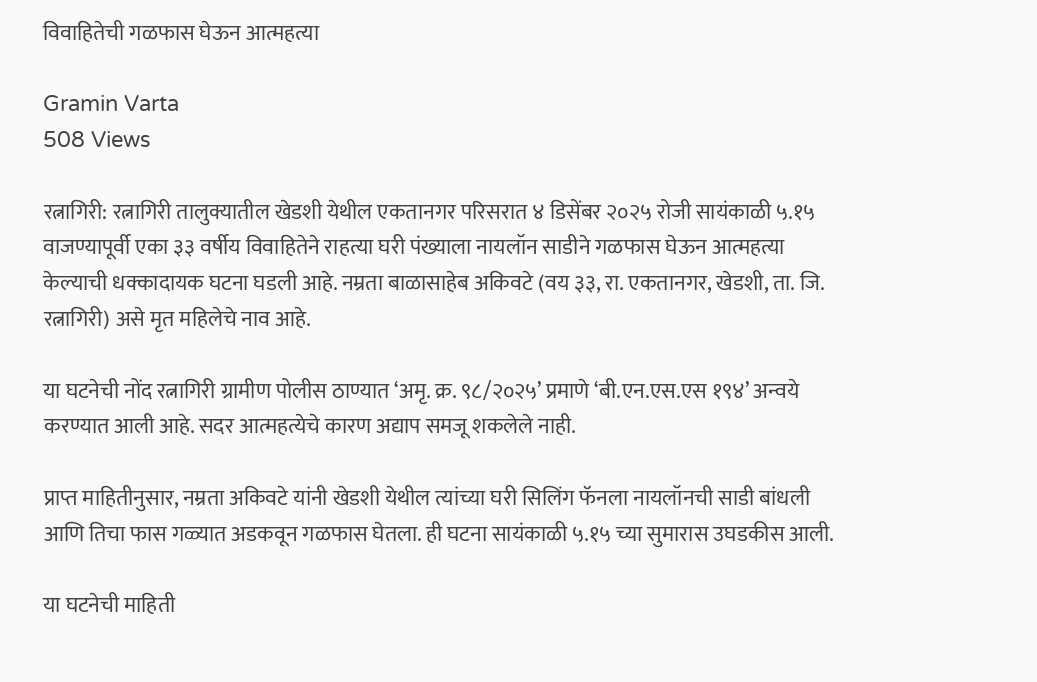विवाहितेची गळफास घेऊन आत्महत्या

Gramin Varta
508 Views

रत्नागिरी: रत्नागिरी तालुक्यातील खेडशी येथील एकतानगर परिसरात ४ डिसेंबर २०२५ रोजी सायंकाळी ५.१५ वाजण्यापूर्वी एका ३३ वर्षीय विवाहितेने राहत्या घरी पंख्याला नायलॉन साडीने गळफास घेऊन आत्महत्या केल्याची धक्कादायक घटना घडली आहे. नम्रता बाळासाहेब अकिवटे (वय ३३, रा. एकतानगर, खेडशी, ता. जि. रत्नागिरी) असे मृत महिलेचे नाव आहे.

या घटनेची नोंद रत्नागिरी ग्रामीण पोलीस ठाण्यात ‘अमृ. क्र. ९८/२०२५’ प्रमाणे ‘बी.एन.एस.एस १९४’ अन्वये करण्यात आली आहे. सदर आत्महत्येचे कारण अद्याप समजू शकलेले नाही.

प्राप्त माहितीनुसार, नम्रता अकिवटे यांनी खेडशी येथील त्यांच्या घरी सिलिंग फॅनला नायलॉनची साडी बांधली आणि तिचा फास गळ्यात अडकवून गळफास घेतला. ही घटना सायंकाळी ५.१५ च्या सुमारास उघडकीस आली.

या घटनेची माहिती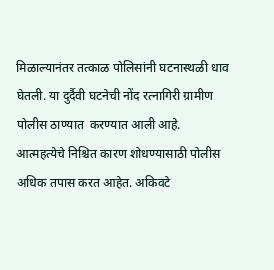मिळाल्यानंतर तत्काळ पोलिसांनी घटनास्थळी धाव घेतली. या दुर्दैवी घटनेची नोंद रत्नागिरी ग्रामीण पोलीस ठाण्यात  करण्यात आली आहे. आत्महत्येचे निश्चित कारण शोधण्यासाठी पोलीस अधिक तपास करत आहेत. अकिवटे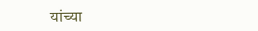यांच्या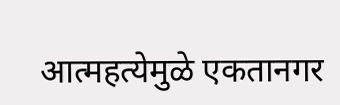आत्महत्येमुळे एकतानगर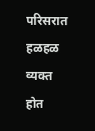परिसरात हळहळ व्यक्त होत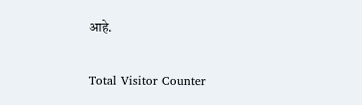आहे.

Total Visitor Counter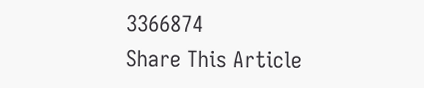3366874
Share This Article